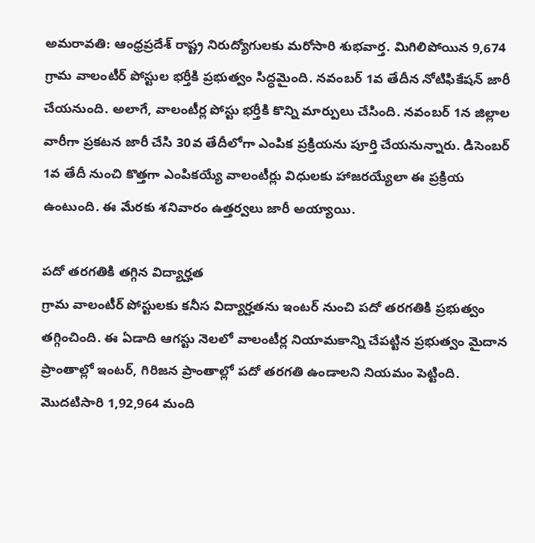అమరావతి: ఆంధ్రప్రదేశ్ రాష్ట్ర నిరుద్యోగులకు మరోసారి శుభవార్త. మిగిలిపోయిన 9,674 గ్రామ వాలంటీర్ పోస్టుల భర్తీకి ప్రభుత్వం సిద్ధమైంది. నవంబర్ 1వ తేదీన నోటిఫికేషన్ జారీ చేయనుంది. అలాగే, వాలంటీర్ల పోస్టు భర్తీకి కొన్ని మార్పులు చేసింది. నవంబర్ 1న జిల్లాల వారీగా ప్రకటన జారీ చేసి 30వ తేదీలోగా ఎంపిక ప్రక్రియను పూర్తి చేయనున్నారు. డిసెంబర్ 1వ తేదీ నుంచి కొత్తగా ఎంపికయ్యే వాలంటీర్లు విధులకు హాజరయ్యేలా ఈ ప్రక్రియ ఉంటుంది. ఈ మేరకు శనివారం ఉత్తర్వలు జారీ అయ్యాయి.

పదో తరగతికి తగ్గిన విద్యార్హత
గ్రామ వాలంటీర్ పోస్టులకు కనీస విద్యార్హతను ఇంటర్ నుంచి పదో తరగతికి ప్రభుత్వం తగ్గించింది. ఈ ఏడాది ఆగస్టు నెలలో వాలంటీర్ల నియామకాన్ని చేపట్టిన ప్రభుత్వం మైదాన ప్రాంతాల్లో ఇంటర్, గిరిజన ప్రాంతాల్లో పదో తరగతి ఉండాలని నియమం పెట్టింది. మొదటిసారి 1,92,964 మంది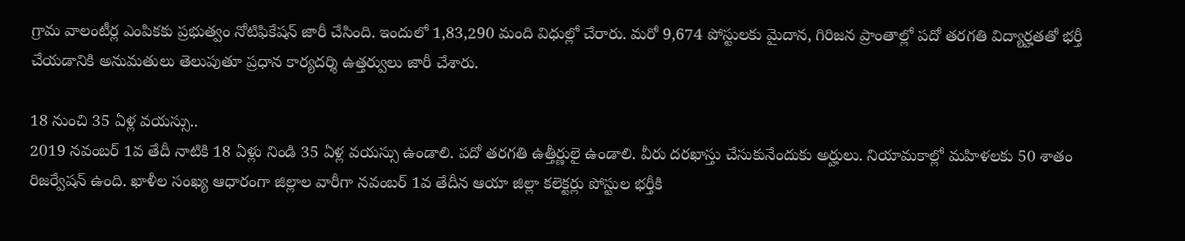గ్రామ వాలంటీర్ల ఎంపికకు ప్రభుత్వం నోటిఫికేషన్ జారీ చేసింది. ఇందులో 1,83,290 మంది విధుల్లో చేరారు. మరో 9,674 పోస్టులకు మైదాన, గిరిజన ప్రాంతాల్లో పదో తరగతి విద్యార్హతతో భర్తీ చేయడానికి అనుమతులు తెలుపుతూ ప్రధాన కార్యదర్శి ఉత్తర్వులు జారీ చేశారు.

18 నుంచి 35 ఏళ్ల వయస్సు..
2019 నవంబర్ 1వ తేదీ నాటికి 18 ఏళ్లు నిండి 35 ఏళ్ల వయస్సు ఉండాలి. పదో తరగతి ఉత్తీర్ణులై ఉండాలి. వీరు దరఖాస్తు చేసుకునేందుకు అర్హులు. నియామకాల్లో మహిళలకు 50 శాతం రిజర్వేషన్ ఉంది. ఖాళీల సంఖ్య ఆధారంగా జిల్లాల వారీగా నవంబర్ 1వ తేదీన ఆయా జిల్లా కలెక్టర్లు పోస్టుల భర్తీకి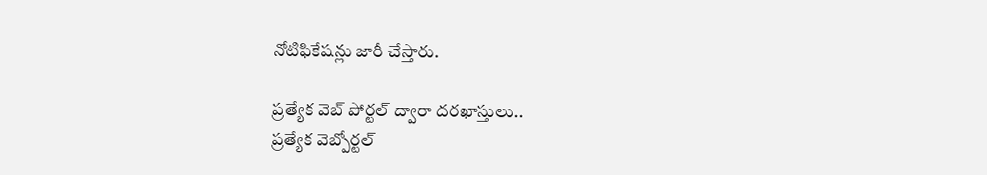నోటిఫికేషన్లు జారీ చేస్తారు.

ప్రత్యేక వెబ్ పోర్టల్ ద్వారా దరఖాస్తులు..
ప్రత్యేక వెబ్పోర్టల్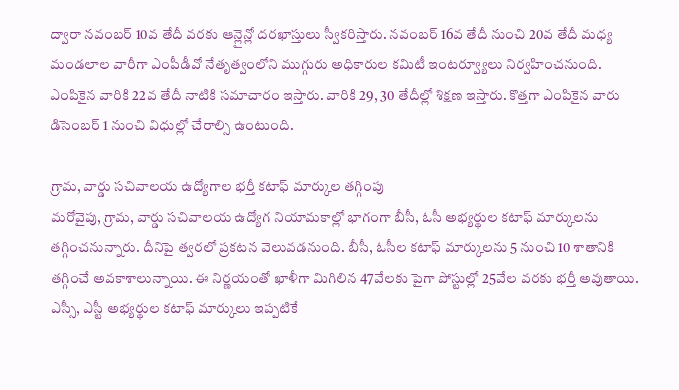ద్వారా నవంబర్ 10వ తేదీ వరకు ఆన్లైన్లో దరఖాస్తులు స్వీకరిస్తారు. నవంబర్ 16వ తేదీ నుంచి 20వ తేదీ మధ్య మండలాల వారీగా ఎంపీడీవో నేతృత్వంలోని ముగ్గురు అధికారుల కమిటీ ఇంటర్వ్యూలు నిర్వహించనుంది. ఎంపికైన వారికి 22వ తేదీ నాటికి సమాచారం ఇస్తారు. వారికి 29, 30 తేదీల్లో శిక్షణ ఇస్తారు. కొత్తగా ఎంపికైన వారు డిసెంబర్ 1 నుంచి విధుల్లో చేరాల్సి ఉంటుంది.

గ్రామ, వార్డు సచివాలయ ఉద్యోగాల భర్తీ కటాఫ్ మార్కుల తగ్గింపు
మరోవైపు, గ్రామ, వార్డు సచివాలయ ఉద్యోగ నియామకాల్లో భాగంగా బీసీ, ఓసీ అభ్యర్థుల కటాఫ్ మార్కులను తగ్గించనున్నారు. దీనిపై త్వరలో ప్రకటన వెలువడనుంది. బీసీ, ఓసీల కటాఫ్ మార్కులను 5 నుంచి 10 శాతానికి తగ్గించే అవకాశాలున్నాయి. ఈ నిర్ణయంతో ఖాళీగా మిగిలిన 47వేలకు పైగా పోస్టుల్లో 25వేల వరకు భర్తీ అవుతాయి. ఎస్సీ, ఎస్టీ అభ్యర్థుల కటాఫ్ మార్కులు ఇప్పటికే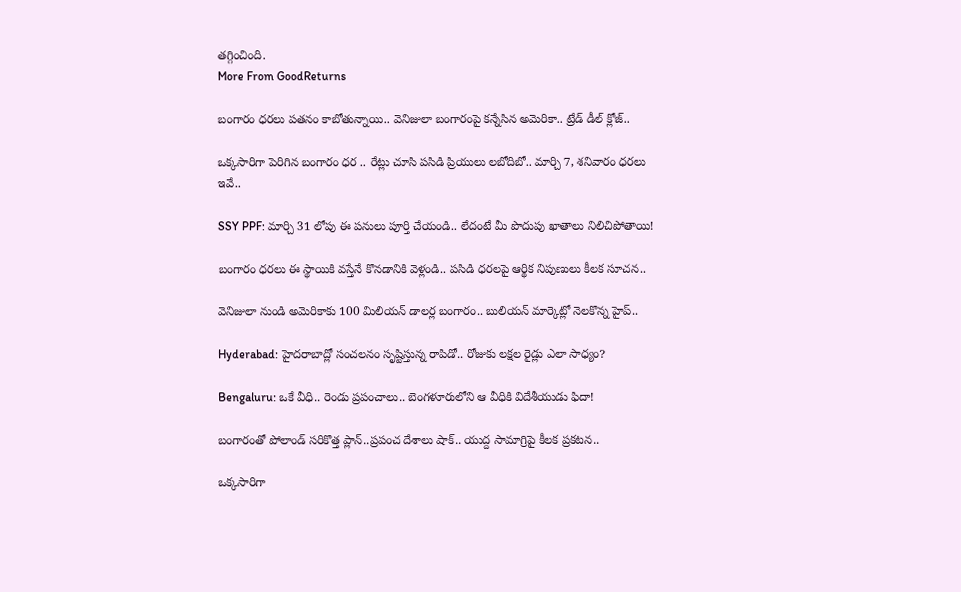తగ్గించింది.
More From GoodReturns

బంగారం ధరలు పతనం కాబోతున్నాయి.. వెనిజులా బంగారంపై కన్నేసిన అమెరికా.. ట్రేడ్ డీల్ క్లోజ్..

ఒక్కసారిగా పెరిగిన బంగారం ధర .. రేట్లు చూసి పసిడి ప్రియులు లబోదిబో.. మార్చి 7, శనివారం ధరలు ఇవే..

SSY PPF: మార్చి 31 లోపు ఈ పనులు పూర్తి చేయండి.. లేదంటే మీ పొదుపు ఖాతాలు నిలిచిపోతాయి!

బంగారం ధరలు ఈ స్థాయికి వస్తేనే కొనడానికి వెళ్లండి.. పసిడి ధరలపై ఆర్థిక నిపుణులు కీలక సూచన..

వెనిజులా నుండి అమెరికాకు 100 మిలియన్ డాలర్ల బంగారం.. బులియన్ మార్కెట్లో నెలకొన్న హైప్..

Hyderabad: హైదరాబాద్లో సంచలనం సృష్టిస్తున్న రాపిడో.. రోజుకు లక్షల రైడ్లు ఎలా సాధ్యం?

Bengaluru: ఒకే వీధి.. రెండు ప్రపంచాలు.. బెంగళూరులోని ఆ వీధికి విదేశీయుడు ఫిదా!

బంగారంతో పోలాండ్ సరికొత్త ప్లాన్..ప్రపంచ దేశాలు షాక్.. యుద్ద సామాగ్రిపై కీలక ప్రకటన..

ఒక్కసారిగా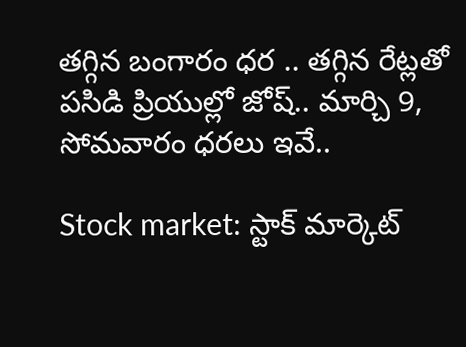తగ్గిన బంగారం ధర .. తగ్గిన రేట్లతో పసిడి ప్రియుల్లో జోష్.. మార్చి 9, సోమవారం ధరలు ఇవే..

Stock market: స్టాక్ మార్కెట్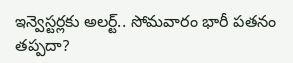ఇన్వెస్టర్లకు అలర్ట్.. సోమవారం భారీ పతనం తప్పదా?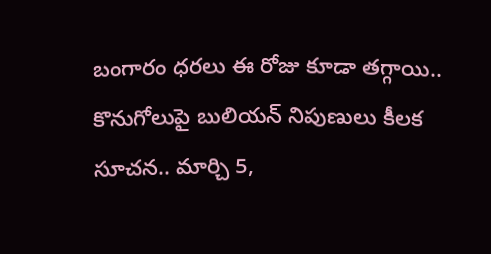బంగారం ధరలు ఈ రోజు కూడా తగ్గాయి.. కొనుగోలుపై బులియన్ నిపుణులు కీలక సూచన.. మార్చి 5,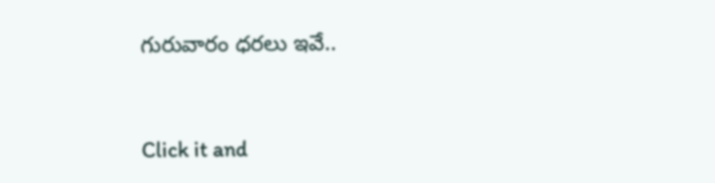గురువారం ధరలు ఇవే..



Click it and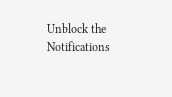Unblock the Notifications